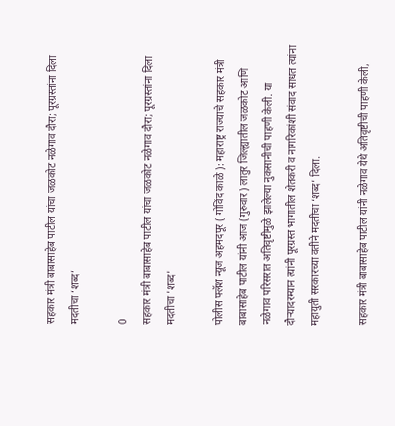सहकार मंत्री बाबासाहेब पाटील यांचा जळकोट नळेगाव दौरा; पूरग्रस्तांना दिला मदतीचा ‘शब्द’

0
सहकार मंत्री बाबासाहेब पाटील यांचा जळकोट नळेगाव दौरा; पूरग्रस्तांना दिला मदतीचा 'शब्द'

पोलीस फ्लॅश न्यूज अहमदपूर ( गोविंद काळे ): महाराष्ट्र राज्याचे सहकार मंत्री बाबासाहेब पाटील यांनी आज (गुरुवार) लातुर जिल्ह्यातील जळकोट आणि नळेगाव परिसरात अतिवृष्टीमुळे झालेल्या नुकसानीची पाहणी केली. या दौऱ्यादरम्यान त्यांनी पूरग्रस्त भागातील शेतकरी व नागरिकांशी संवाद साधत त्यांना महायुती सरकारच्या वतीने मदतीचा ‘शब्द’ दिला.

सहकार मंत्री बाबासाहेब पाटील यांनी नळेगाव येथे अतिवृष्टीची पाहणी केली,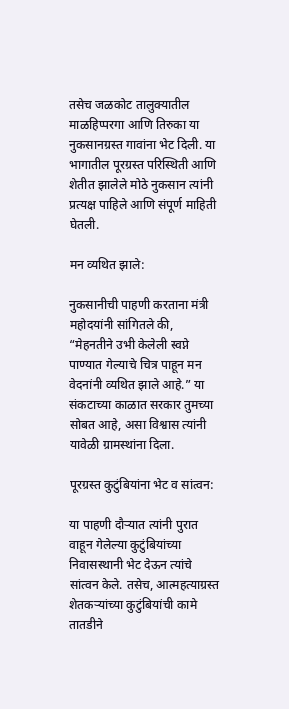तसेच जळकोट तालुक्यातील माळहिप्परगा आणि तिरुका या नुकसानग्रस्त गावांना भेट दिली. या भागातील पूरग्रस्त परिस्थिती आणि शेतीत झालेले मोठे नुकसान त्यांनी प्रत्यक्ष पाहिले आणि संपूर्ण माहिती घेतली.

मन व्यथित झाले:

नुकसानीची पाहणी करताना मंत्री महोदयांनी सांगितले की, “मेहनतीने उभी केलेली स्वप्ने पाण्यात गेल्याचे चित्र पाहून मन वेदनांनी व्यथित झाले आहे.” या संकटाच्या काळात सरकार तुमच्या सोबत आहे, असा विश्वास त्यांनी यावेळी ग्रामस्थांना दिला.

पूरग्रस्त कुटुंबियांना भेट व सांत्वन:

या पाहणी दौऱ्यात त्यांनी पुरात वाहून गेलेल्या कुटुंबियांच्या निवासस्थानी भेट देऊन त्यांचे सांत्वन केले. तसेच, आत्महत्याग्रस्त शेतकऱ्यांच्या कुटुंबियांची कामे तातडीने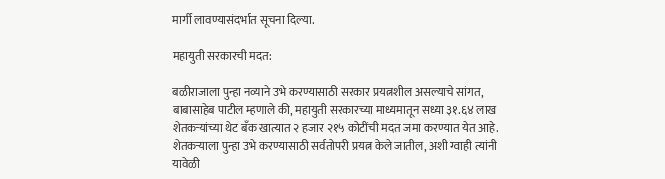मार्गी लावण्यासंदर्भात सूचना दिल्या.

महायुती सरकारची मदत:

बळीराजाला पुन्हा नव्याने उभे करण्यासाठी सरकार प्रयत्नशील असल्याचे सांगत, बाबासाहेब पाटील म्हणाले की, महायुती सरकारच्या माध्यमातून सध्या ३१.६४ लाख शेतकऱ्यांच्या थेट बँक खात्यात २ हजार २१५ कोटींची मदत जमा करण्यात येत आहे. शेतकऱ्याला पुन्हा उभे करण्यासाठी सर्वतोपरी प्रयत्न केले जातील, अशी ग्वाही त्यांनी यावेळी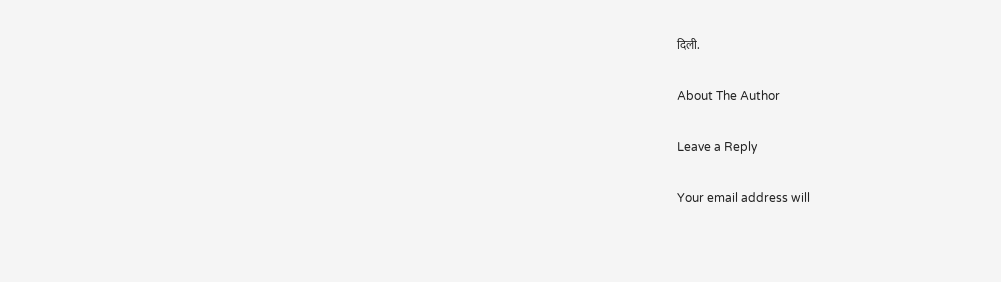दिली.

About The Author

Leave a Reply

Your email address will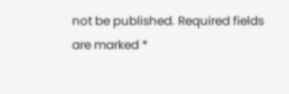not be published. Required fields are marked *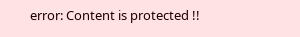error: Content is protected !!